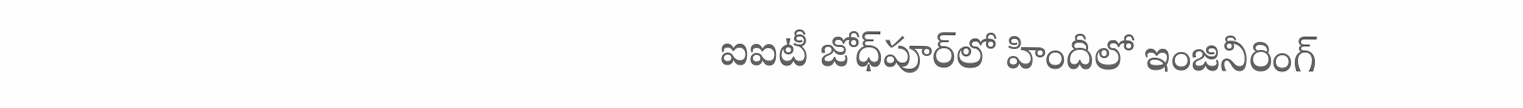ఐఐటీ జోధ్‌పూర్‌లో హిందీలో ఇంజినీరింగ్‌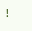!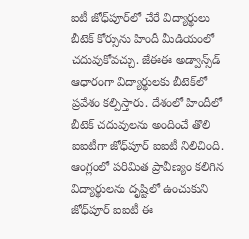ఐటీ జోధ్‌పూర్‌లో చేరే విద్యార్థులు బీటెక్‌ కోర్సును హిందీ మీడియంలో చదువుకోవచ్చు. జేఈఈ అడ్వాన్స్‌డ్ ఆధారంగా విద్యార్థులకు బీటెక్‌లో ప్రవేశం కల్పిస్తారు. దేశంలో హిందీలో బీటెక్‌ చదువులను అందించే తొలి ఐఐటీగా జోధ్‌పూర్‌ ఐఐటీ నిలిచింది. ఆంగ్లంలో పరిమిత ప్రావీణ్యం కలిగిన విద్యార్థులను దృష్టిలో ఉంచుకుని జోధ్‌పూర్ ఐఐటీ ఈ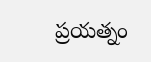ప్రయత్నం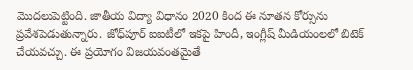మొదలుపెట్టింది. జాతీయ విద్యా విధానం 2020 కింద ఈ నూతన కోర్సును ప్రవేశపెడుతున్నారు. జోధ్‌పూర్‌ ఐఐటీలో ఇకపై హిందీ, ఇంగ్లీష్ మీడియంలలో బిటెక్ చేయవచ్చు. ఈ ప్రయోగం విజయవంతమైతే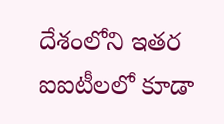దేశంలోని ఇతర ఐఐటీలలో కూడా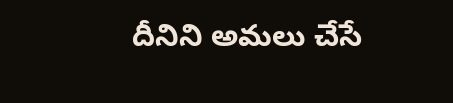దీనిని అమలు చేసే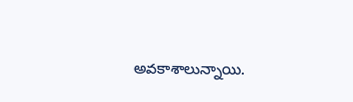అవకాశాలున్నాయి.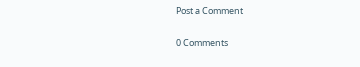Post a Comment

0 Comments